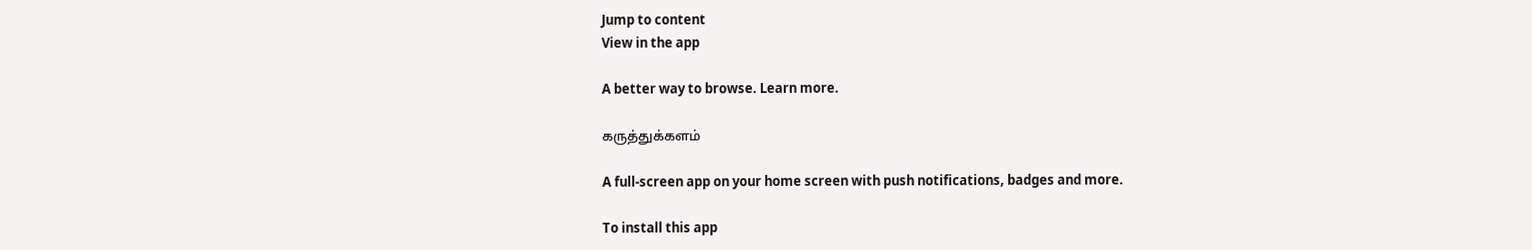Jump to content
View in the app

A better way to browse. Learn more.

கருத்துக்களம்

A full-screen app on your home screen with push notifications, badges and more.

To install this app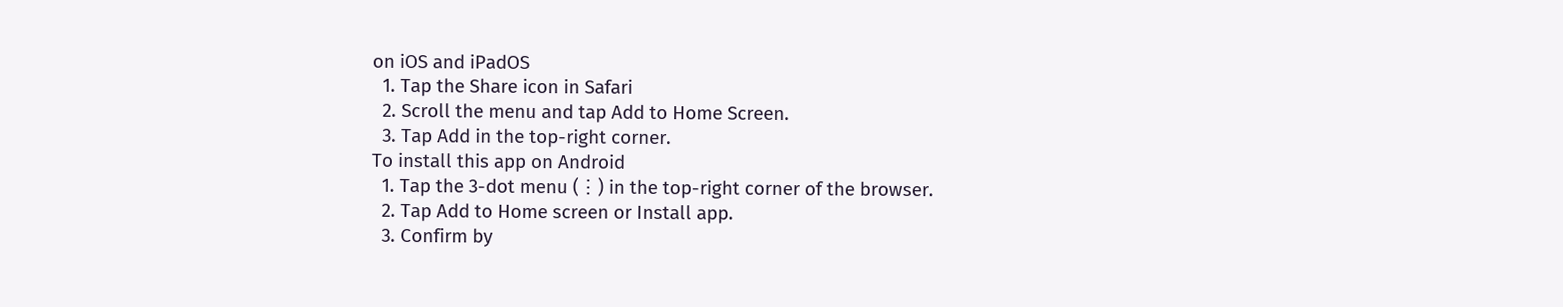on iOS and iPadOS
  1. Tap the Share icon in Safari
  2. Scroll the menu and tap Add to Home Screen.
  3. Tap Add in the top-right corner.
To install this app on Android
  1. Tap the 3-dot menu (⋮) in the top-right corner of the browser.
  2. Tap Add to Home screen or Install app.
  3. Confirm by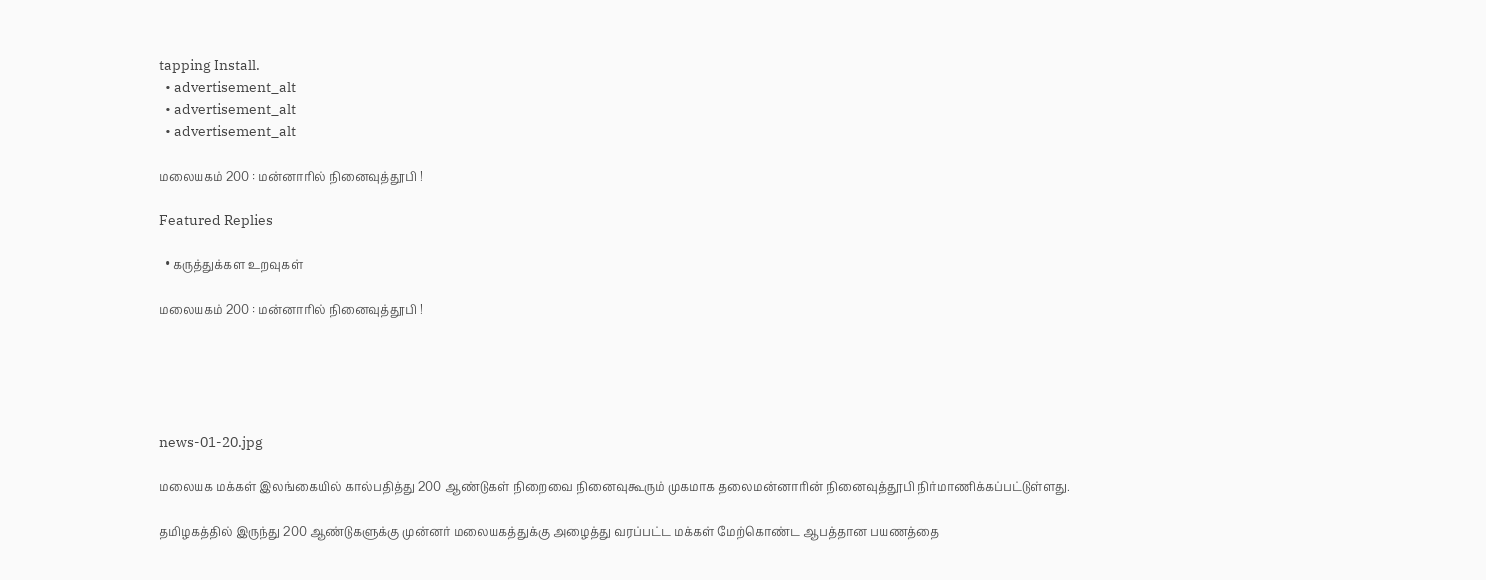tapping Install.
  • advertisement_alt
  • advertisement_alt
  • advertisement_alt

மலையகம் 200 : மன்னாரில் நினைவுத்தூபி !

Featured Replies

  • கருத்துக்கள உறவுகள்

மலையகம் 200 : மன்னாரில் நினைவுத்தூபி !





news-01-20.jpg

மலையக மக்கள் இலங்கையில் கால்பதித்து 200 ஆண்டுகள் நிறைவை நினைவுகூரும் முகமாக தலைமன்னாரின் நினைவுத்தூபி நிர்மாணிக்கப்பட்டுள்ளது.

தமிழகத்தில் இருந்து 200 ஆண்டுகளுக்கு முன்னர் மலையகத்துக்கு அழைத்து வரப்பட்ட மக்கள் மேற்கொண்ட ஆபத்தான பயணத்தை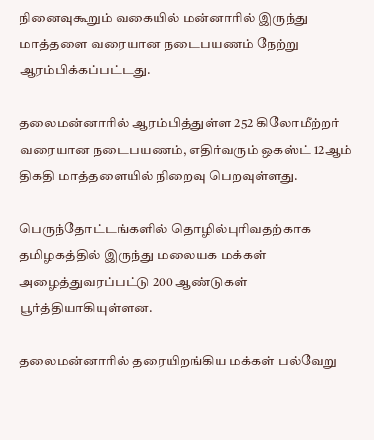நினைவுகூறும் வகையில் மன்னாரில் இருந்து மாத்தளை வரையான நடைபயணம் நேற்று ஆரம்பிக்கப்பட்டது.

தலைமன்னாரில் ஆரம்பித்துள்ள 252 கிலோமீற்றர் வரையான நடைபயணம், எதிர்வரும் ஒகஸ்ட் 12ஆம் திகதி மாத்தளையில் நிறைவு பெறவுள்ளது.

பெருந்தோட்டங்களில் தொழில்புரிவதற்காக தமிழகத்தில் இருந்து மலையக மக்கள் அழைத்துவரப்பட்டு 200 ஆண்டுகள் பூர்த்தியாகியுள்ளன.

தலைமன்னாரில் தரையிறங்கிய மக்கள் பல்வேறு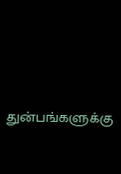துன்பங்களுக்கு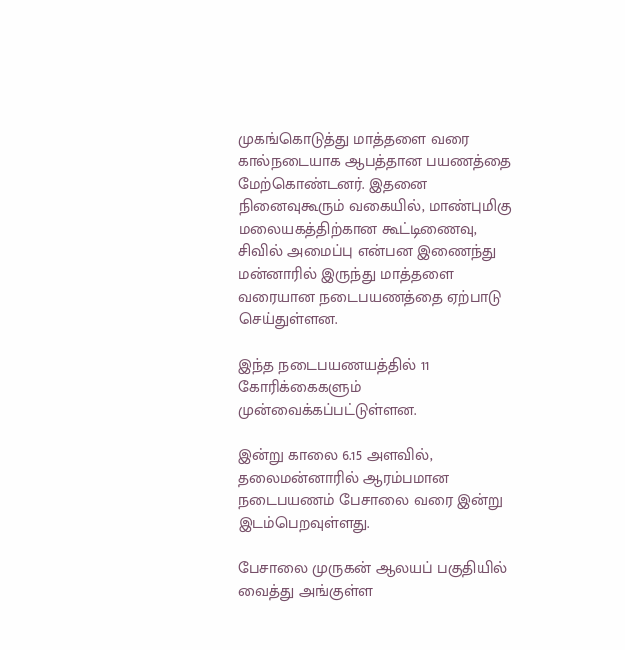முகங்கொடுத்து மாத்தளை வரை கால்நடையாக ஆபத்தான பயணத்தை மேற்கொண்டனர். இதனை நினைவுகூரும் வகையில், மாண்புமிகு மலையகத்திற்கான கூட்டிணைவு, சிவில் அமைப்பு என்பன இணைந்து மன்னாரில் இருந்து மாத்தளை வரையான நடைபயணத்தை ஏற்பாடு செய்துள்ளன.

இந்த நடைபயணயத்தில் 11 கோரிக்கைகளும் முன்வைக்கப்பட்டுள்ளன.

இன்று காலை 6.15 அளவில், தலைமன்னாரில் ஆரம்பமான நடைபயணம் பேசாலை வரை இன்று இடம்பெறவுள்ளது.

பேசாலை முருகன் ஆலயப் பகுதியில் வைத்து அங்குள்ள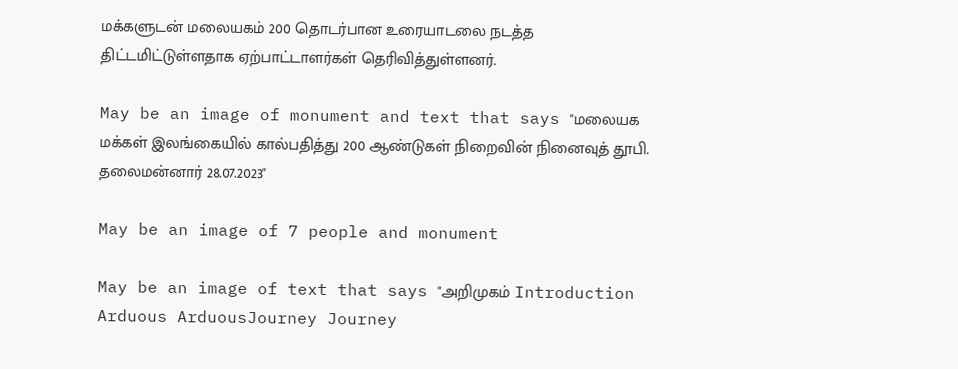மக்களுடன் மலையகம் 200 தொடர்பான உரையாடலை நடத்த திட்டமிட்டுள்ளதாக ஏற்பாட்டாளர்கள் தெரிவித்துள்ளனர்.

May be an image of monument and text that says "மலையக மக்கள் இலங்கையில் கால்பதித்து 200 ஆண்டுகள் நிறைவின் நினைவுத் தூபி. தலைமன்னார் 28.07.2023"

May be an image of 7 people and monument

May be an image of text that says "அறிமுகம் Introduction Arduous ArduousJourney Journey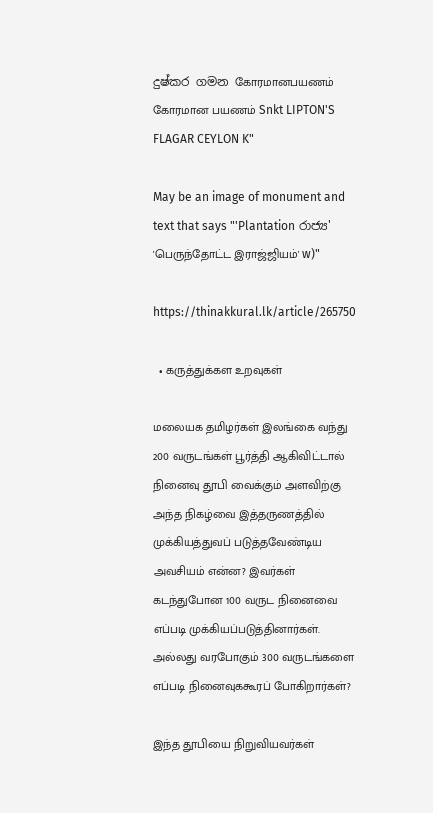දුෂ්කර ගමන கோரமானபயணம் கோரமான பயணம் Snkt LIPTON'S FLAGAR CEYLON K"

May be an image of monument and text that says "'Plantation රාජ්‍ය' 'பெருந்தோட்ட இராஜ்ஜியம்' w)"

https://thinakkural.lk/article/265750

  • கருத்துக்கள உறவுகள்

மலையக தமிழர்கள் இலங்கை வந்து 200 வருடங்கள் பூர்த்தி ஆகிவிட்டால் நினைவு தூபி வைக்கும் அளவிற்கு அந்த நிகழ்வை இத்தருணத்தில் முக்கியத்துவப் படுத்தவேண்டிய அவசியம் என்ன? இவர்கள் கடந்துபோன 100 வருட நினைவை எப்படி முக்கியப்படுத்தினார்கள். அல்லது வரபோகும் 300 வருடங்களை எப்படி நினைவுககூரப் போகிறார்கள்?

இந்த தூபியை நிறுவியவர்கள்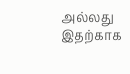அல்லது இதற்காக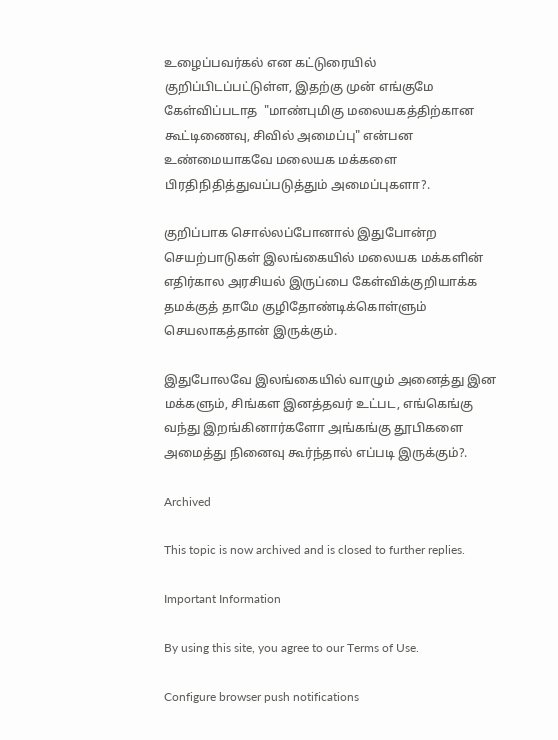உழைப்பவர்கல் என கட்டுரையில் குறிப்பிடப்பட்டுள்ள, இதற்கு முன் எங்குமே கேள்விப்படாத  "மாண்புமிகு மலையகத்திற்கான கூட்டிணைவு, சிவில் அமைப்பு" என்பன உண்மையாகவே மலையக மக்களை பிரதிநிதித்துவப்படுத்தும் அமைப்புகளா?.

குறிப்பாக சொல்லப்போனால் இதுபோன்ற செயற்பாடுகள் இலங்கையில் மலையக மக்களின் எதிர்கால அரசியல் இருப்பை கேள்விக்குறியாக்க தமக்குத் தாமே குழிதோண்டிக்கொள்ளும் செயலாகத்தான் இருக்கும்.

இதுபோலவே இலங்கையில் வாழும் அனைத்து இன மக்களும், சிங்கள இனத்தவர் உட்பட, எங்கெங்கு வந்து இறங்கினார்களோ அங்கங்கு தூபிகளை அமைத்து நினைவு கூர்ந்தால் எப்படி இருக்கும்?.

Archived

This topic is now archived and is closed to further replies.

Important Information

By using this site, you agree to our Terms of Use.

Configure browser push notifications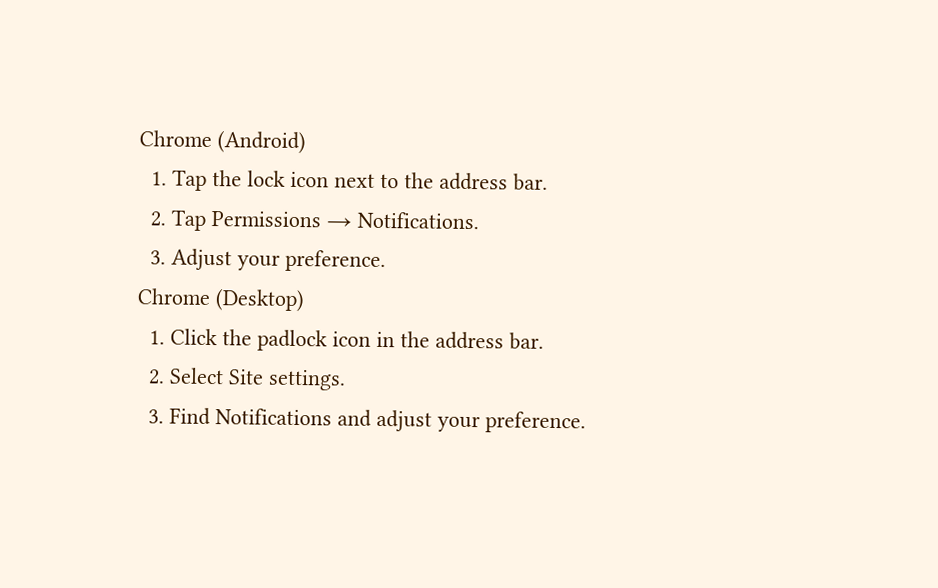Chrome (Android)
  1. Tap the lock icon next to the address bar.
  2. Tap Permissions → Notifications.
  3. Adjust your preference.
Chrome (Desktop)
  1. Click the padlock icon in the address bar.
  2. Select Site settings.
  3. Find Notifications and adjust your preference.